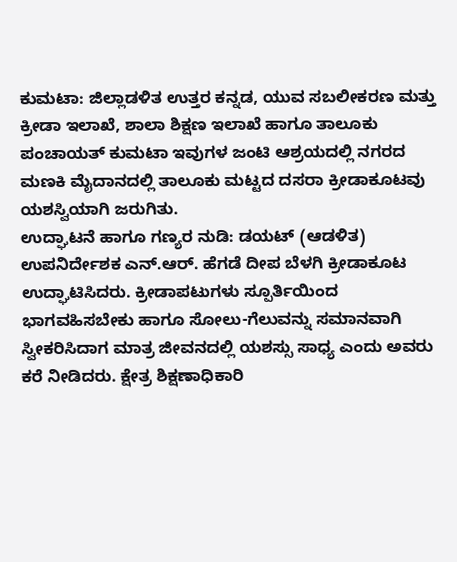ಕುಮಟಾ: ಜಿಲ್ಲಾಡಳಿತ ಉತ್ತರ ಕನ್ನಡ, ಯುವ ಸಬಲೀಕರಣ ಮತ್ತು ಕ್ರೀಡಾ ಇಲಾಖೆ, ಶಾಲಾ ಶಿಕ್ಷಣ ಇಲಾಖೆ ಹಾಗೂ ತಾಲೂಕು ಪಂಚಾಯತ್ ಕುಮಟಾ ಇವುಗಳ ಜಂಟಿ ಆಶ್ರಯದಲ್ಲಿ ನಗರದ ಮಣಕಿ ಮೈದಾನದಲ್ಲಿ ತಾಲೂಕು ಮಟ್ಟದ ದಸರಾ ಕ್ರೀಡಾಕೂಟವು ಯಶಸ್ವಿಯಾಗಿ ಜರುಗಿತು.
ಉದ್ಘಾಟನೆ ಹಾಗೂ ಗಣ್ಯರ ನುಡಿ: ಡಯಟ್ (ಆಡಳಿತ) ಉಪನಿರ್ದೇಶಕ ಎನ್.ಆರ್. ಹೆಗಡೆ ದೀಪ ಬೆಳಗಿ ಕ್ರೀಡಾಕೂಟ ಉದ್ಘಾಟಿಸಿದರು. ಕ್ರೀಡಾಪಟುಗಳು ಸ್ಪೂರ್ತಿಯಿಂದ ಭಾಗವಹಿಸಬೇಕು ಹಾಗೂ ಸೋಲು-ಗೆಲುವನ್ನು ಸಮಾನವಾಗಿ ಸ್ವೀಕರಿಸಿದಾಗ ಮಾತ್ರ ಜೀವನದಲ್ಲಿ ಯಶಸ್ಸು ಸಾಧ್ಯ ಎಂದು ಅವರು ಕರೆ ನೀಡಿದರು. ಕ್ಷೇತ್ರ ಶಿಕ್ಷಣಾಧಿಕಾರಿ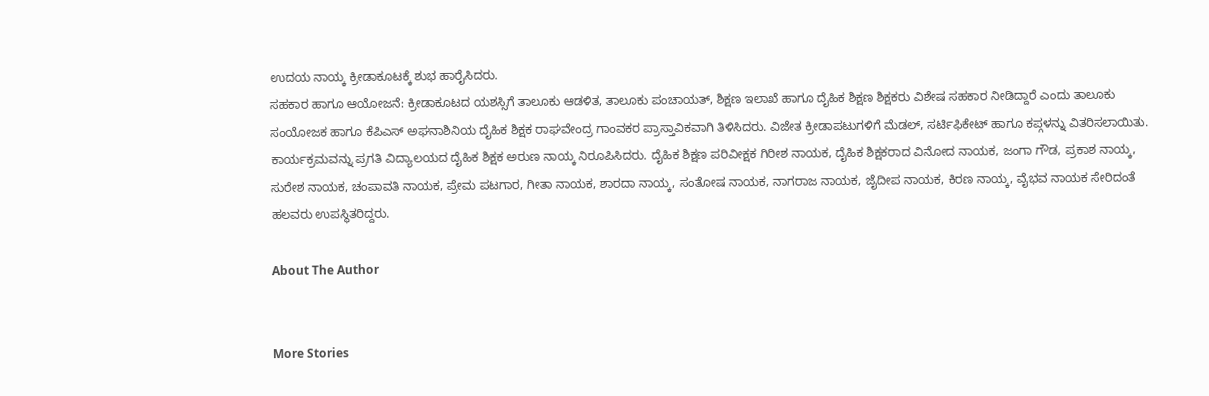ಉದಯ ನಾಯ್ಕ ಕ್ರೀಡಾಕೂಟಕ್ಕೆ ಶುಭ ಹಾರೈಸಿದರು.
ಸಹಕಾರ ಹಾಗೂ ಆಯೋಜನೆ: ಕ್ರೀಡಾಕೂಟದ ಯಶಸ್ಸಿಗೆ ತಾಲೂಕು ಆಡಳಿತ, ತಾಲೂಕು ಪಂಚಾಯತ್, ಶಿಕ್ಷಣ ಇಲಾಖೆ ಹಾಗೂ ದೈಹಿಕ ಶಿಕ್ಷಣ ಶಿಕ್ಷಕರು ವಿಶೇಷ ಸಹಕಾರ ನೀಡಿದ್ದಾರೆ ಎಂದು ತಾಲೂಕು ಸಂಯೋಜಕ ಹಾಗೂ ಕೆಪಿಎಸ್ ಅಘನಾಶಿನಿಯ ದೈಹಿಕ ಶಿಕ್ಷಕ ರಾಘವೇಂದ್ರ ಗಾಂವಕರ ಪ್ರಾಸ್ತಾವಿಕವಾಗಿ ತಿಳಿಸಿದರು. ವಿಜೇತ ಕ್ರೀಡಾಪಟುಗಳಿಗೆ ಮೆಡಲ್, ಸರ್ಟಿಫಿಕೇಟ್ ಹಾಗೂ ಕಪ್ಗಳನ್ನು ವಿತರಿಸಲಾಯಿತು.
ಕಾರ್ಯಕ್ರಮವನ್ನು ಪ್ರಗತಿ ವಿದ್ಯಾಲಯದ ದೈಹಿಕ ಶಿಕ್ಷಕ ಅರುಣ ನಾಯ್ಕ ನಿರೂಪಿಸಿದರು. ದೈಹಿಕ ಶಿಕ್ಷಣ ಪರಿವೀಕ್ಷಕ ಗಿರೀಶ ನಾಯಕ, ದೈಹಿಕ ಶಿಕ್ಷಕರಾದ ವಿನೋದ ನಾಯಕ, ಜಂಗಾ ಗೌಡ, ಪ್ರಕಾಶ ನಾಯ್ಕ, ಸುರೇಶ ನಾಯಕ, ಚಂಪಾವತಿ ನಾಯಕ, ಪ್ರೇಮ ಪಟಗಾರ, ಗೀತಾ ನಾಯಕ, ಶಾರದಾ ನಾಯ್ಕ, ಸಂತೋಷ ನಾಯಕ, ನಾಗರಾಜ ನಾಯಕ, ಜೈದೀಪ ನಾಯಕ, ಕಿರಣ ನಾಯ್ಕ, ವೈಭವ ನಾಯಕ ಸೇರಿದಂತೆ ಹಲವರು ಉಪಸ್ಥಿತರಿದ್ದರು.

About The Author


More Stories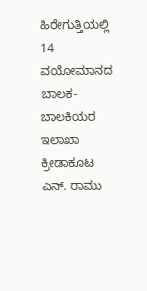ಹಿರೇಗುತ್ತಿಯಲ್ಲಿ 14 ವಯೋಮಾನದ ಬಾಲಕ-ಬಾಲಕಿಯರ ಇಲಾಖಾ ಕ್ರೀಡಾಕೂಟ
ಎನ್. ರಾಮು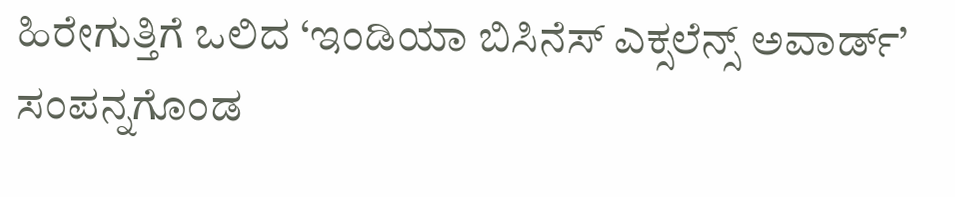ಹಿರೇಗುತ್ತಿಗೆ ಒಲಿದ ‘ಇಂಡಿಯಾ ಬಿಸಿನೆಸ್ ಎಕ್ಸಲೆನ್ಸ್ ಅವಾರ್ಡ್’
ಸಂಪನ್ನಗೊಂಡ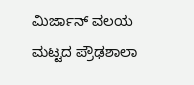ಮಿರ್ಜಾನ್ ವಲಯ ಮಟ್ಟದ ಪ್ರೌಢಶಾಲಾ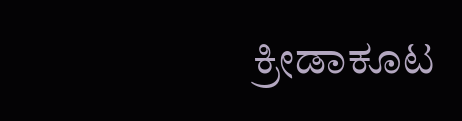ಕ್ರೀಡಾಕೂಟ